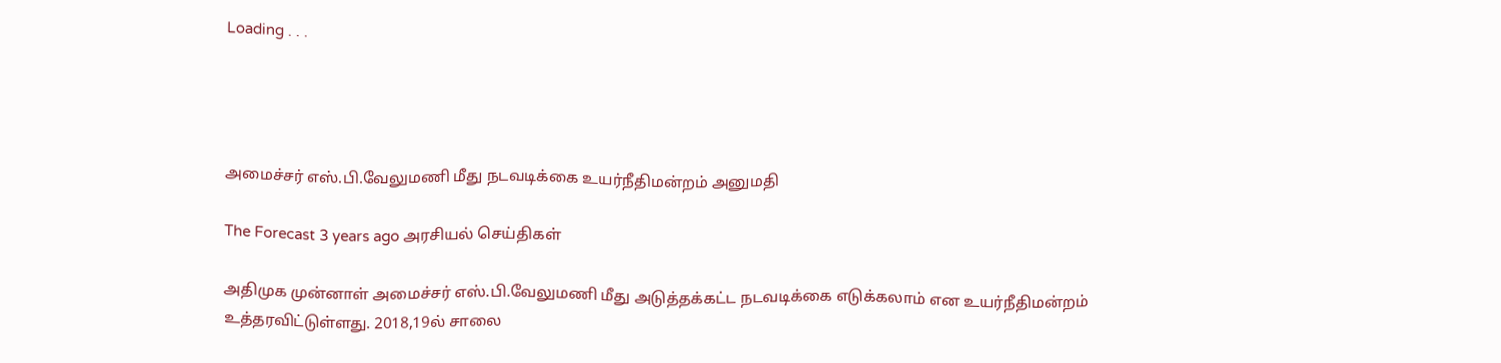Loading . . .




அமைச்சர் எஸ்.பி.வேலுமணி மீது நடவடிக்கை உயர்நீதிமன்றம் அனுமதி

The Forecast 3 years ago அரசியல் செய்திகள்

அதிமுக முன்னாள் அமைச்சர் எஸ்.பி.வேலுமணி மீது அடுத்தக்கட்ட நடவடிக்கை எடுக்கலாம் என உயர்நீதிமன்றம் உத்தரவிட்டுள்ளது. 2018,19ல் சாலை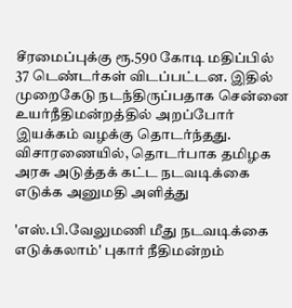சீரமைப்புக்கு ரூ.590 கோடி மதிப்பில் 37 டெண்டர்கள் விடப்பட்டன. இதில் முறைகேடு நடந்திருப்பதாக சென்னை உயர்நீதிமன்றத்தில் அறப்போர் இயக்கம் வழக்கு தொடர்ந்தது. விசாரணையில், தொடர்பாக தமிழக அரசு அடுத்தக் கட்ட நடவடிக்கை எடுக்க அனுமதி அளித்து

'எஸ்.பி.வேலுமணி மீது நடவடிக்கை எடுக்கலாம்' புகார் நீதிமன்றம்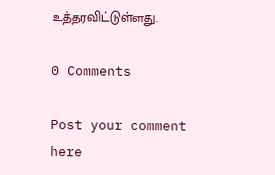உத்தரவிட்டுள்ளது.

0 Comments

Post your comment here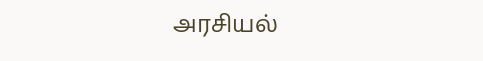அரசியல்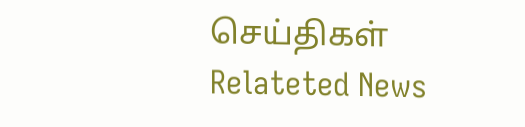செய்திகள் Relateted News